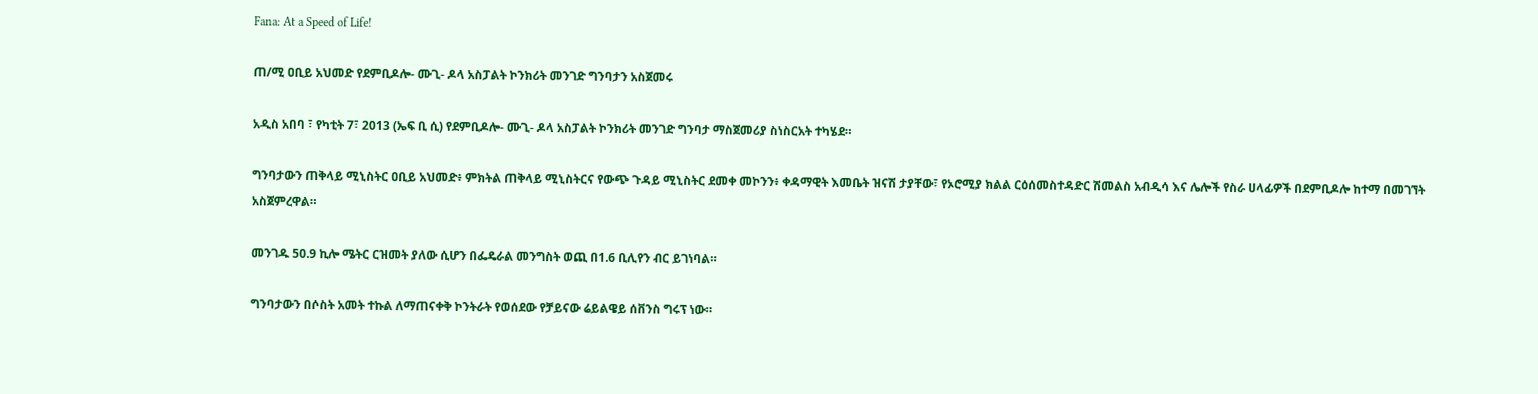Fana: At a Speed of Life!

ጠ/ሚ ዐቢይ አህመድ የደምቢዶሎ- ሙጊ- ዶላ አስፓልት ኮንክሪት መንገድ ግንባታን አስጀመሩ

አዲስ አበባ ፣ የካቲት 7፣ 2013 (ኤፍ ቢ ሲ) የደምቢዶሎ- ሙጊ- ዶላ አስፓልት ኮንክሪት መንገድ ግንባታ ማስጀመሪያ ስነስርአት ተካሄደ።

ግንባታውን ጠቅላይ ሚኒስትር ዐቢይ አህመድ፥ ምክትል ጠቅላይ ሚኒስትርና የውጭ ጉዳይ ሚኒስትር ደመቀ መኮንን፥ ቀዳማዊት እመቤት ዝናሽ ታያቸው፣ የኦሮሚያ ክልል ርዕሰመስተዳድር ሽመልስ አብዲሳ እና ሌሎች የስራ ሀላፊዎች በደምቢዶሎ ከተማ በመገኘት አስጀምረዋል።

መንገዱ 50.9 ኪሎ ሜትር ርዝመት ያለው ሲሆን በፌዴራል መንግስት ወጪ በ1.6 ቢሊየን ብር ይገነባል።

ግንባታውን በሶስት አመት ተኩል ለማጠናቀቅ ኮንትራት የወሰደው የቻይናው ሬይልዌይ ሰቨንስ ግሩፕ ነው።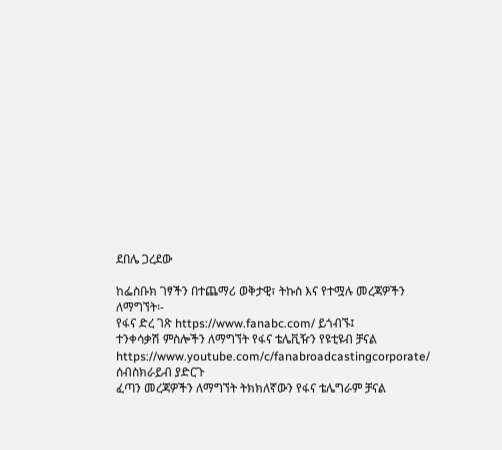ደበሌ ጋረደው

ከፌስቡክ ገፃችን በተጨማሪ ወቅታዊ፣ ትኩስ እና የተሟሉ መረጃዎችን ለማግኘት፡-
የፋና ድረ ገጽ https://www.fanabc.com/ ይጎብኙ፤
ተንቀሳቃሽ ምስሎችን ለማግኘት የፋና ቴሌቪዥን የዩቲዩብ ቻናል https://www.youtube.com/c/fanabroadcastingcorporate/ ሰብስክራይብ ያድርጉ
ፈጣን መረጃዎችን ለማግኘት ትክክለኛውን የፋና ቴሌግራም ቻናል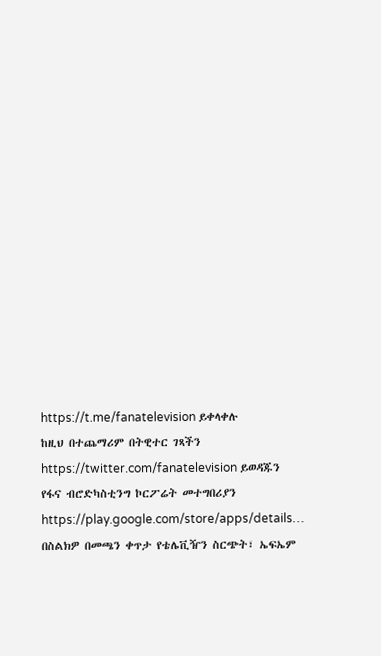https://t.me/fanatelevision ይቀላቀሉ
ከዚህ በተጨማሪም በትዊተር ገጻችን https://twitter.com/fanatelevision ይወዳጁን
የፋና ብሮድካስቲንግ ኮርፖሬት መተግበሪያን https://play.google.com/store/apps/details… በስልክዎ በመጫን ቀጥታ የቴሌቪዥን ስርጭት፣ ኤፍኤም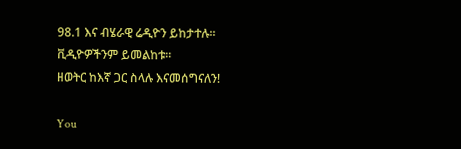98.1 እና ብሄራዊ ሬዲዮን ይከታተሉ፡፡ ቪዲዮዎችንም ይመልከቱ፡፡
ዘወትር ከእኛ ጋር ስላሉ እናመሰግናለን!

You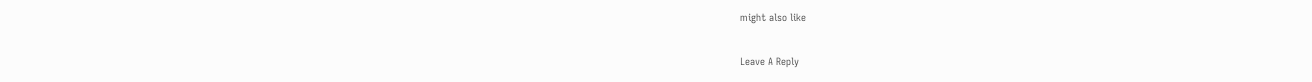might also like

Leave A Reply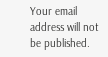Your email address will not be published.